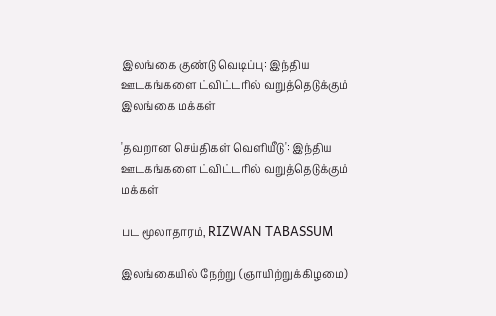இலங்கை குண்டு வெடிப்பு: இந்திய ஊடகங்களை ட்விட்டரில் வறுத்தெடுக்கும் இலங்கை மக்கள்

'தவறான செய்திகள் வெளியீடு': இந்திய ஊடகங்களை ட்விட்டரில் வறுத்தெடுக்கும் மக்கள்

பட மூலாதாரம், RIZWAN TABASSUM

இலங்கையில் நேற்று (ஞாயிற்றுக்கிழமை)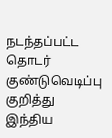நடந்தப்பட்ட தொடர் குண்டுவெடிப்பு குறித்து இந்திய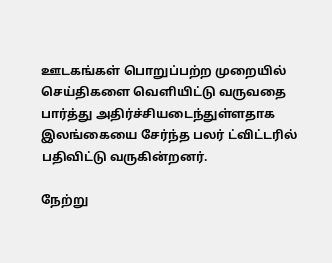ஊடகங்கள் பொறுப்பற்ற முறையில் செய்திகளை வெளியிட்டு வருவதை பார்த்து அதிர்ச்சியடைந்துள்ளதாக இலங்கையை சேர்ந்த பலர் ட்விட்டரில் பதிவிட்டு வருகின்றனர்.

நேற்று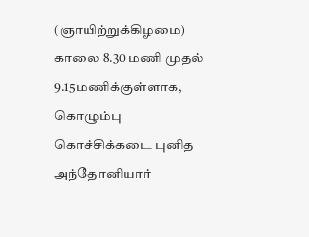(ஞாயிற்றுக்கிழமை) காலை 8.30 மணி முதல் 9.15மணிக்குள்ளாக, கொழும்பு கொச்சிக்கடை புனித அந்தோனியார்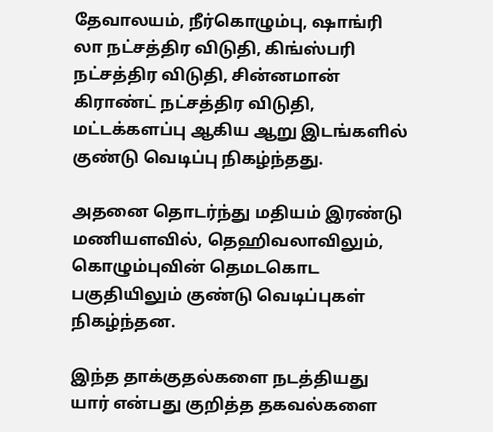தேவாலயம், நீர்கொழும்பு, ஷாங்ரி லா நட்சத்திர விடுதி, கிங்ஸ்பரி நட்சத்திர விடுதி, சின்னமான் கிராண்ட் நட்சத்திர விடுதி, மட்டக்களப்பு ஆகிய ஆறு இடங்களில் குண்டு வெடிப்பு நிகழ்ந்தது.

அதனை தொடர்ந்து மதியம் இரண்டு மணியளவில், தெஹிவலாவிலும், கொழும்புவின் தெமடகொட பகுதியிலும் குண்டு வெடிப்புகள் நிகழ்ந்தன.

இந்த தாக்குதல்களை நடத்தியது யார் என்பது குறித்த தகவல்களை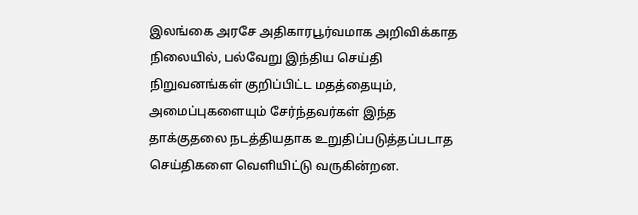இலங்கை அரசே அதிகாரபூர்வமாக அறிவிக்காத நிலையில், பல்வேறு இந்திய செய்தி நிறுவனங்கள் குறிப்பிட்ட மதத்தையும், அமைப்புகளையும் சேர்ந்தவர்கள் இந்த தாக்குதலை நடத்தியதாக உறுதிப்படுத்தப்படாத செய்திகளை வெளியிட்டு வருகின்றன.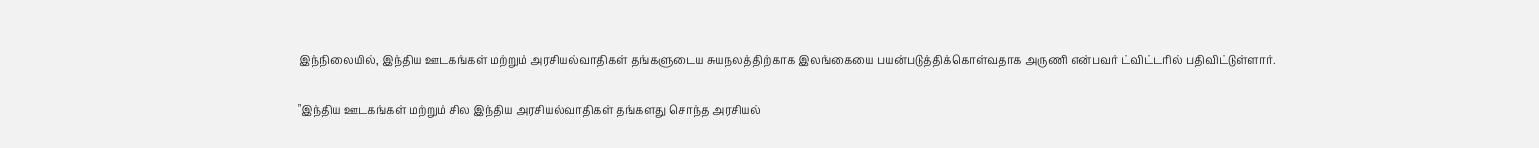இந்நிலையில், இந்திய ஊடகங்கள் மற்றும் அரசியல்வாதிகள் தங்களுடைய சுயநலத்திற்காக இலங்கையை பயன்படுத்திக்கொள்வதாக அருணி என்பவர் ட்விட்டரில் பதிவிட்டுள்ளார்.

"இந்திய ஊடகங்கள் மற்றும் சில இந்திய அரசியல்வாதிகள் தங்களது சொந்த அரசியல்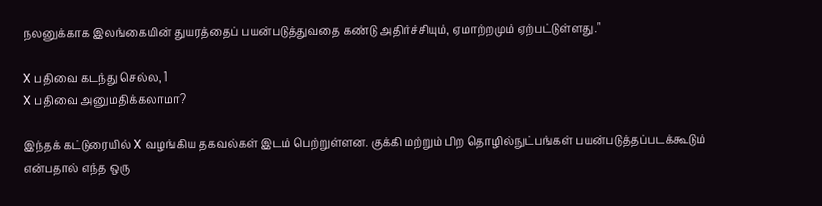நலனுக்காக இலங்கையின் துயரத்தைப் பயன்படுத்துவதை கண்டு அதிர்ச்சியும், ஏமாற்றமும் ஏற்பட்டுள்ளது."

X பதிவை கடந்து செல்ல, 1
X பதிவை அனுமதிக்கலாமா?

இந்தக் கட்டுரையில் X வழங்கிய தகவல்கள் இடம் பெற்றுள்ளன. குக்கி மற்றும் பிற தொழில்நுட்பங்கள் பயன்படுத்தப்படக்கூடும் என்பதால் எந்த ஒரு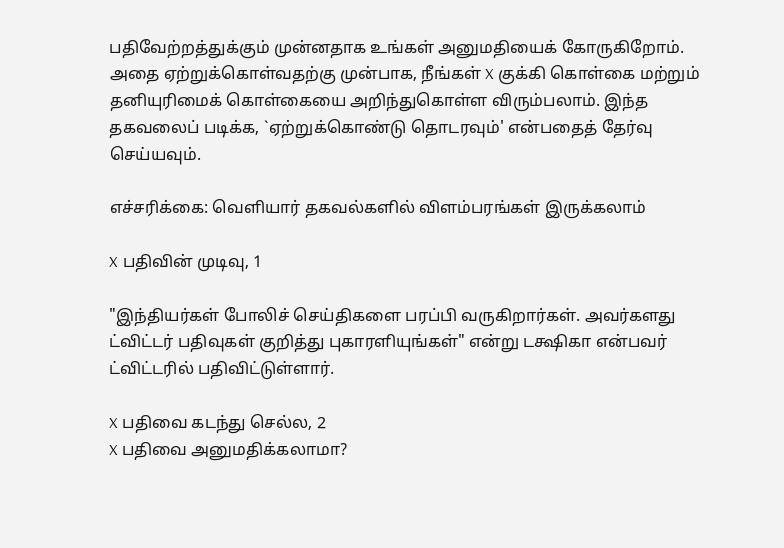பதிவேற்றத்துக்கும் முன்னதாக உங்கள் அனுமதியைக் கோருகிறோம். அதை ஏற்றுக்கொள்வதற்கு முன்பாக, நீங்கள் X குக்கி கொள்கை மற்றும் தனியுரிமைக் கொள்கையை அறிந்துகொள்ள விரும்பலாம். இந்த தகவலைப் படிக்க, `ஏற்றுக்கொண்டு தொடரவும்' என்பதைத் தேர்வு செய்யவும்.

எச்சரிக்கை: வெளியார் தகவல்களில் விளம்பரங்கள் இருக்கலாம்

X பதிவின் முடிவு, 1

"இந்தியர்கள் போலிச் செய்திகளை பரப்பி வருகிறார்கள். அவர்களது ட்விட்டர் பதிவுகள் குறித்து புகாரளியுங்கள்" என்று டக்ஷிகா என்பவர் ட்விட்டரில் பதிவிட்டுள்ளார்.

X பதிவை கடந்து செல்ல, 2
X பதிவை அனுமதிக்கலாமா?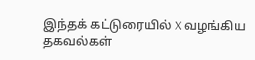இந்தக் கட்டுரையில் X வழங்கிய தகவல்கள்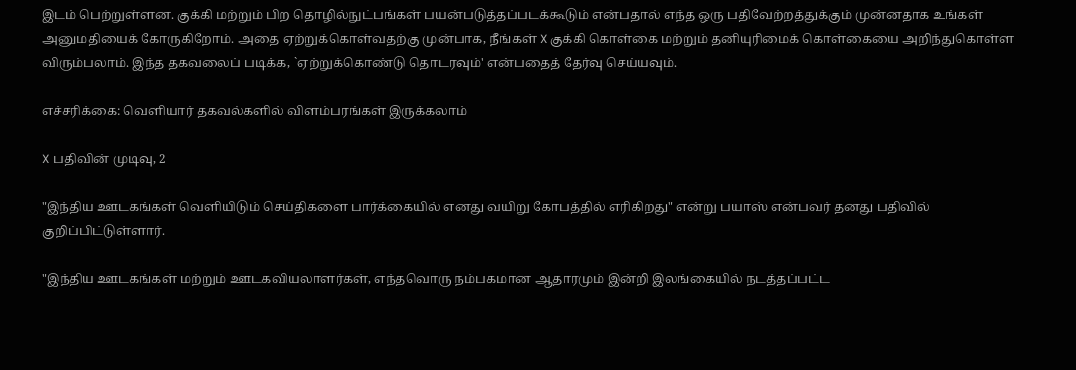இடம் பெற்றுள்ளன. குக்கி மற்றும் பிற தொழில்நுட்பங்கள் பயன்படுத்தப்படக்கூடும் என்பதால் எந்த ஒரு பதிவேற்றத்துக்கும் முன்னதாக உங்கள் அனுமதியைக் கோருகிறோம். அதை ஏற்றுக்கொள்வதற்கு முன்பாக, நீங்கள் X குக்கி கொள்கை மற்றும் தனியுரிமைக் கொள்கையை அறிந்துகொள்ள விரும்பலாம். இந்த தகவலைப் படிக்க, `ஏற்றுக்கொண்டு தொடரவும்' என்பதைத் தேர்வு செய்யவும்.

எச்சரிக்கை: வெளியார் தகவல்களில் விளம்பரங்கள் இருக்கலாம்

X பதிவின் முடிவு, 2

"இந்திய ஊடகங்கள் வெளியிடும் செய்திகளை பார்க்கையில் எனது வயிறு கோபத்தில் எரிகிறது" என்று பயாஸ் என்பவர் தனது பதிவில் குறிப்பிட்டுள்ளார்.

"இந்திய ஊடகங்கள் மற்றும் ஊடகவியலாளர்கள், எந்தவொரு நம்பகமான ஆதாரமும் இன்றி இலங்கையில் நடத்தப்பட்ட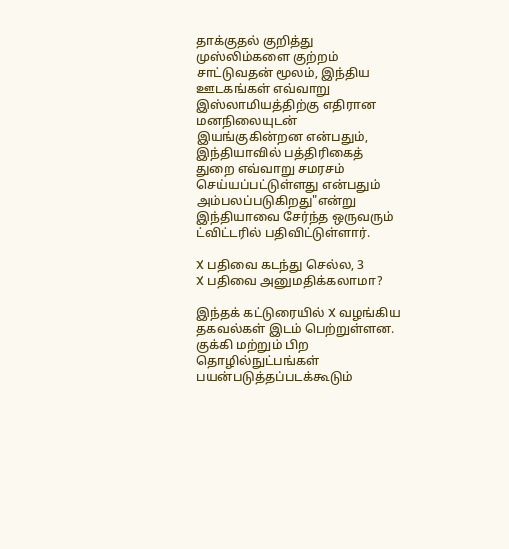தாக்குதல் குறித்து முஸ்லிம்களை குற்றம் சாட்டுவதன் மூலம், இந்திய ஊடகங்கள் எவ்வாறு இஸ்லாமியத்திற்கு எதிரான மனநிலையுடன் இயங்குகின்றன என்பதும், இந்தியாவில் பத்திரிகைத் துறை எவ்வாறு சமரசம் செய்யப்பட்டுள்ளது என்பதும் அம்பலப்படுகிறது"என்று இந்தியாவை சேர்ந்த ஒருவரும் ட்விட்டரில் பதிவிட்டுள்ளார்.

X பதிவை கடந்து செல்ல, 3
X பதிவை அனுமதிக்கலாமா?

இந்தக் கட்டுரையில் X வழங்கிய தகவல்கள் இடம் பெற்றுள்ளன. குக்கி மற்றும் பிற தொழில்நுட்பங்கள் பயன்படுத்தப்படக்கூடும்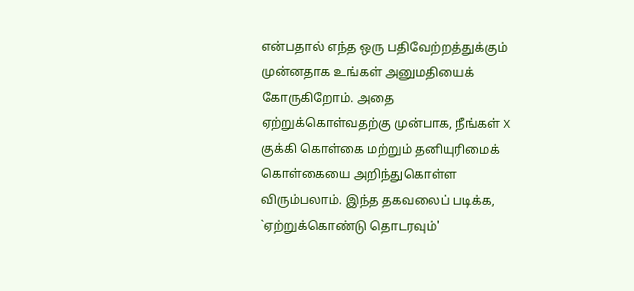என்பதால் எந்த ஒரு பதிவேற்றத்துக்கும் முன்னதாக உங்கள் அனுமதியைக் கோருகிறோம். அதை ஏற்றுக்கொள்வதற்கு முன்பாக, நீங்கள் X குக்கி கொள்கை மற்றும் தனியுரிமைக் கொள்கையை அறிந்துகொள்ள விரும்பலாம். இந்த தகவலைப் படிக்க, `ஏற்றுக்கொண்டு தொடரவும்'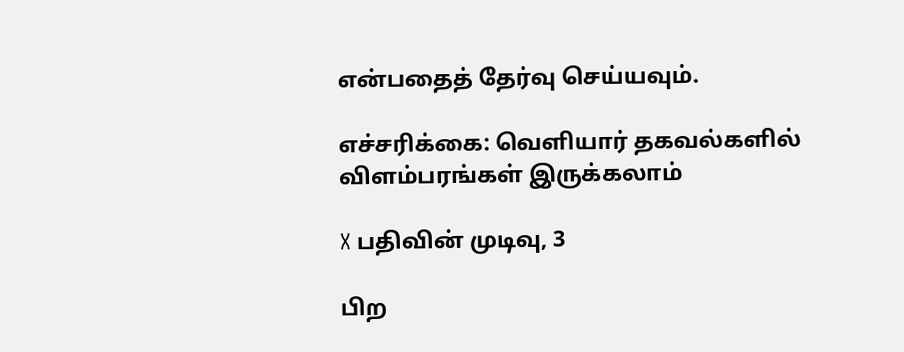என்பதைத் தேர்வு செய்யவும்.

எச்சரிக்கை: வெளியார் தகவல்களில் விளம்பரங்கள் இருக்கலாம்

X பதிவின் முடிவு, 3

பிற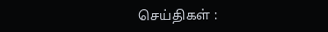செய்திகள் :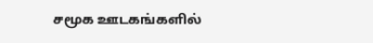சமூக ஊடகங்களில்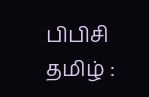பிபிசி தமிழ் :